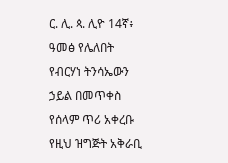ር. ሊ. ጳ. ሊዮ 14ኛ፥ ዓመፅ የሌለበት የብርሃነ ትንሳኤውን ኃይል በመጥቀስ የሰላም ጥሪ አቀረቡ
የዚህ ዝግጅት አቅራቢ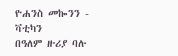ዮሐንስ መኰንን - ቫቲካን
በዓለም ዙሪያ ባሉ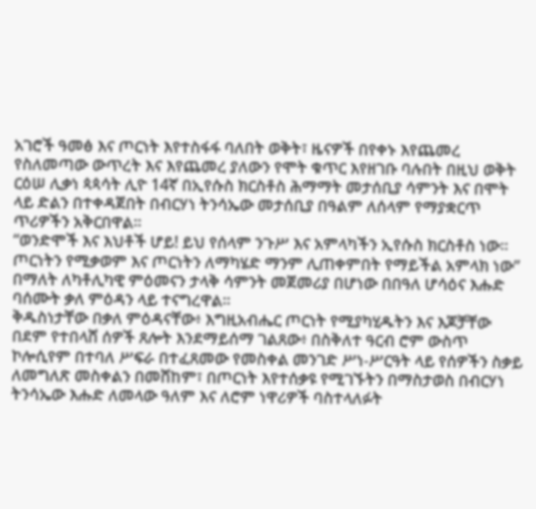አገሮች ዓመፅ እና ጦርነት እየተስፋፋ ባለበት ወቅት፣ ዜናዎች በየቀኑ እየጨመረ የስለመጣው ውጥረት እና እየጨመረ ያለውን የሞት ቁጥር እየዘገቡ ባሉበት በዚህ ወቅት ርዕሠ ሊቃነ ጳጳሳት ሊዮ 14ኛ በኢየሱስ ክርስቶስ ሕማማት መታሰቢያ ሳምንት እና በሞት ላይ ድልን በተቀዳጀበት በብርሃነ ትንሳኤው መታሰቢያ በዓልም ለሰላም የማያቋርጥ ጥሪዎችን አቅርበዋል።
“ወንድሞች እና እህቶች ሆይ! ይህ የሰላም ንጉሥ እና አምላካችን ኢየሱስ ክርስቶስ ነው። ጦርነትን የሚቃወም እና ጦርነትን ለማካሄድ ማንም ሊጠቀምበት የማይችል አምላክ ነው” በማለት ለካቶሊካዊ ምዕመናን ታላቅ ሳምንት መጀመሪያ በሆነው በበዓለ ሆሳዕና እሑድ ባሰሙት ቃለ ምዕዳን ላይ ተናግረዋል።
ቅዱስነታቸው በቃለ ምዕዳናቸው፥ እግዚአብሔር ጦርነት የሚያካሂዱትን እና እጆቻቸው በደም የተበላሸ ሰዎች ጸሎት እንደማይሰማ ገልጸው፥ በስቅለተ ዓርብ ሮም ውስጥ ኮሎሲየም በተባለ ሥፍራ በተፈጸመው የመስቀል መንገድ ሥነ-ሥርዓት ላይ የሰዎችን ስቃይ ለመግለጽ መስቀልን በመሸከም፣ በጦርነት እየተሰቃዩ የሚገኙትን በማስታወስ በብርሃነ ትንሳኤው እሑድ ለመላው ዓለም እና ለሮም ነዋሪዎች ባስተላለፉት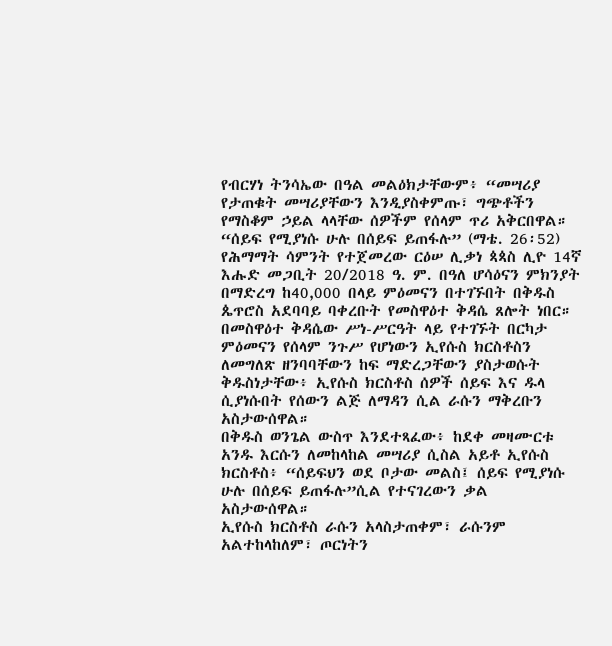የብርሃነ ትንሳኤው በዓል መልዕክታቸውም፥ “መሣሪያ የታጠቁት መሣሪያቸውን እንዲያስቀምጡ፣ ግጭቶችን የማስቆም ኃይል ላላቸው ሰዎችም የሰላም ጥሪ አቅርበዋል።
“ሰይፍ የሚያነሱ ሁሉ በሰይፍ ይጠፋሉ” (ማቴ. 26፡52)
የሕማማት ሳምንት የተጀመረው ርዕሠ ሊቃነ ጳጳስ ሊዮ 14ኛ እሑድ መጋቢት 20/2018 ዓ. ም. በዓለ ሆሳዕናን ምክንያት በማድረግ ከ40,000 በላይ ምዕመናን በተገኙበት በቅዱስ ጴጥሮስ አደባባይ ባቀረቡት የመስዋዕተ ቅዳሴ ጸሎት ነበር። በመስዋዕተ ቅዳሴው ሥነ-ሥርዓት ላይ የተገኙት በርካታ ምዕመናን የሰላም ንጉሥ የሆነውን ኢየሱስ ክርስቶስን ለመግለጽ ዘንባባቸውን ከፍ ማድረጋቸውን ያስታወሱት ቅዱስነታቸው፥ ኢየሱስ ክርስቶስ ሰዎች ሰይፍ እና ዱላ ሲያነሱበት የሰውን ልጅ ለማዳን ሲል ራሱን ማቅረቡን አስታውሰዋል።
በቅዱስ ወንጌል ውስጥ እንደተጻፈው፥ ከደቀ መዛሙርቱ አንዱ እርሱን ለመከላከል መሣሪያ ሲስል አይቶ ኢየሱስ ክርስቶስ፥ “ሰይፍህን ወደ ቦታው መልስ፤ ሰይፍ የሚያነሱ ሁሉ በሰይፍ ይጠፋሉ”ሲል የተናገረውን ቃል አስታውሰዋል።
ኢየሱስ ክርስቶስ ራሱን አላስታጠቀም፣ ራሱንም አልተከላከለም፣ ጦርነትን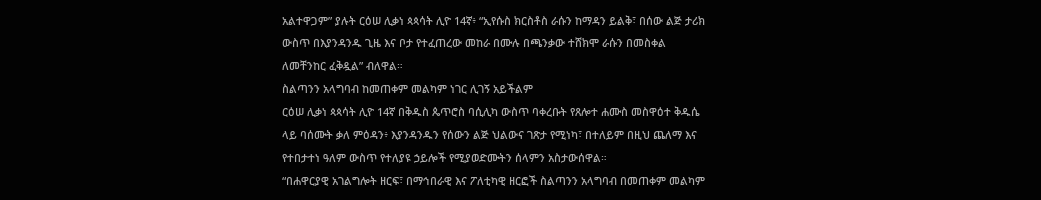አልተዋጋም” ያሉት ርዕሠ ሊቃነ ጳጳሳት ሊዮ 14ኛ፥ “ኢየሱስ ክርስቶስ ራሱን ከማዳን ይልቅ፣ በሰው ልጅ ታሪክ ውስጥ በእያንዳንዱ ጊዜ እና ቦታ የተፈጠረው መከራ በሙሉ በጫንቃው ተሸክሞ ራሱን በመስቀል ለመቸንከር ፈቅዷል” ብለዋል።
ስልጣንን አላግባብ ከመጠቀም መልካም ነገር ሊገኝ አይችልም
ርዕሠ ሊቃነ ጳጳሳት ሊዮ 14ኛ በቅዱስ ጴጥሮስ ባሲሊካ ውስጥ ባቀረቡት የጸሎተ ሐሙስ መስዋዕተ ቅዱሴ ላይ ባሰሙት ቃለ ምዕዳን፥ እያንዳንዱን የሰውን ልጅ ህልውና ገጽታ የሚነካ፣ በተለይም በዚህ ጨለማ እና የተበታተነ ዓለም ውስጥ የተለያዩ ኃይሎች የሚያወድሙትን ሰላምን አስታውሰዋል።
“በሐዋርያዊ አገልግሎት ዘርፍ፣ በማኅበራዊ እና ፖለቲካዊ ዘርፎች ስልጣንን አላግባብ በመጠቀም መልካም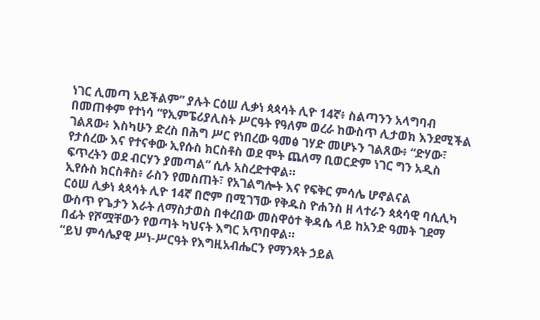ነገር ሊመጣ አይችልም” ያሉት ርዕሠ ሊቃነ ጳጳሳት ሊዮ 14ኛ፥ ስልጣንን አላግባብ በመጠቀም የተነሳ “የኢምፔሪያሊስት ሥርዓት የዓለም ወረራ ከውስጥ ሊታወክ እንደሚችል ገልጸው፥ እስካሁን ድረስ በሕግ ሥር የነበረው ዓመፅ ገሃድ መሆኑን ገልጸው፥ “ድሃው፣ የታሰረው እና የተናቀው ኢየሱስ ክርስቶስ ወደ ሞት ጨለማ ቢወርድም ነገር ግን አዲስ ፍጥረትን ወደ ብርሃን ያመጣል” ሲሉ አስረድተዋል።
ኢየሱስ ክርስቶስ፥ ራስን የመስጠት፣ የአገልግሎት እና የፍቅር ምሳሌ ሆኖልናል
ርዕሠ ሊቃነ ጳጳሳት ሊዮ 14ኛ በሮም በሚገኘው የቅዱስ ዮሐንስ ዘ ላተራን ጳጳሳዊ ባሲሊካ ውስጥ የጌታን እራት ለማስታወስ በቀረበው መስዋዕተ ቅዳሴ ላይ ከአንድ ዓመት ገደማ በፊት የሾሟቸውን የወጣት ካህናት እግር አጥበዋል።
“ይህ ምሳሌያዊ ሥነ-ሥርዓት የእግዚአብሔርን የማንጻት ኃይል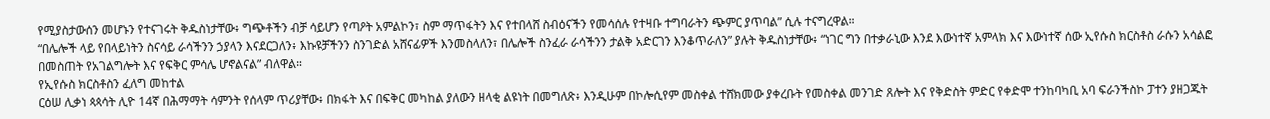የሚያስታውሰን መሆኑን የተናገሩት ቅዱስነታቸው፥ ግጭቶችን ብቻ ሳይሆን የጣዖት አምልኮን፣ ስም ማጥፋትን እና የተበላሸ ስብዕናችን የመሳሰሉ የተዛቡ ተግባራትን ጭምር ያጥባል” ሲሉ ተናግረዋል።
“በሌሎች ላይ የበላይነትን ስናሳይ ራሳችንን ኃያላን እናደርጋለን፥ እኩዩቻችንን ስንገድል አሸናፊዎች እንመስላለን፣ በሌሎች ስንፈራ ራሳችንን ታልቅ አድርገን እንቆጥራለን” ያሉት ቅዱስነታቸው፥ “ነገር ግን በተቃራኒው እንደ እውነተኛ አምላክ እና እውነተኛ ሰው ኢየሱስ ክርስቶስ ራሱን አሳልፎ በመስጠት የአገልግሎት እና የፍቅር ምሳሌ ሆኖልናል” ብለዋል።
የኢየሱስ ክርስቶስን ፈለግ መከተል
ርዕሠ ሊቃነ ጳጳሳት ሊዮ 14ኛ በሕማማት ሳምንት የሰላም ጥሪያቸው፥ በክፋት እና በፍቅር መካከል ያለውን ዘላቂ ልዩነት በመግለጽ፥ እንዲሁም በኮሎሲየም መስቀል ተሸክመው ያቀረቡት የመስቀል መንገድ ጸሎት እና የቅድስት ምድር የቀድሞ ተንከባካቢ አባ ፍራንችስኮ ፓተን ያዘጋጁት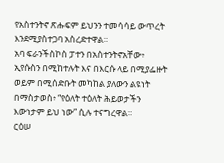የአስተንትኖ ጽሑፍም ይህንን ተመሳሳይ ውጥረት እንደሚያስተጋባ አስረድተዋል።
አባ ፍራንችስኮስ ፓተን በአስተንትኖአቸው፥ ኢየሱስን በሚከተሉት እና በእርሱ ላይ በሚያፌዙት ወይም በሚሰድቡት መካከል ያለውን ልዩነት በማስታወስ፥ “የዕለት ተዕለት ሕይወታችን እውነታም ይህ ነው” ሲሉ ተናግረዋል።
ርዕሠ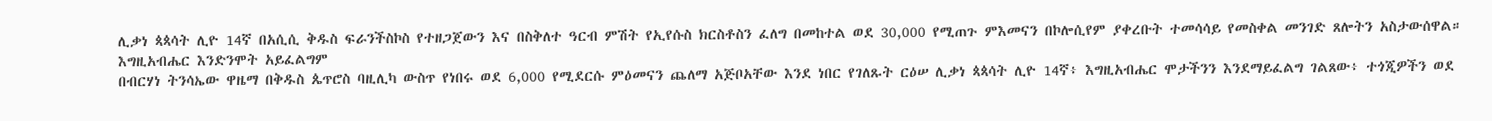ሊቃነ ጳጳሳት ሊዮ 14ኛ በአሲሲ ቅዱስ ፍራንችስኮስ የተዘጋጀውን እና በስቅለተ ዓርብ ምሽት የኢየሱስ ክርስቶስን ፈለግ በመከተል ወደ 30,000 የሚጠጉ ምእመናን በኮሎሲየም ያቀረቡት ተመሳሳይ የመስቀል መንገድ ጸሎትን አስታውሰዋል።
እግዚአብሔር እንድንሞት አይፈልግም
በብርሃነ ትንሳኤው ዋዜማ በቅዱስ ጴጥሮስ ባዚሊካ ውስጥ የነበሩ ወደ 6,000 የሚደርሱ ምዕመናን ጨለማ አጅቦአቸው እንደ ነበር የገለጹት ርዕሠ ሊቃነ ጳጳሳት ሊዮ 14ኛ፥ እግዚአብሔር ሞታችንን እንደማይፈልግ ገልጸው፥ ተጎጂዎችን ወደ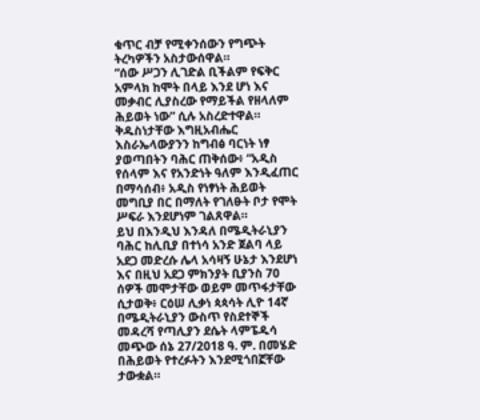ቁጥር ብቻ የሚቀንሰውን የግጭት ትረካዎችን አስታውሰዋል።
“ሰው ሥጋን ሊገድል ቢችልም የፍቅር አምላክ ከሞት በላይ እንደ ሆነ እና መቃብር ሊያስረው የማይችል የዘላለም ሕይወት ነው” ሲሉ አስረድተዋል።
ቅዱስነታቸው እግዚአብሔር እስራኤላውያንን ከግብፅ ባርነት ነፃ ያወጣበትን ባሕር ጠቅሰው፥ “አዲስ የሰላም እና የአንድነት ዓለም እንዲፈጠር በማሳሰብ፥ አዲስ የነፃነት ሕይወት መግቢያ በር በማለት የገለፁት ቦታ የሞት ሥፍራ እንደሆነም ገልጸዋል።
ይህ በእንዲህ እንዳለ በሜዲትራኒያን ባሕር ከሊቢያ በተነሳ አንድ ጀልባ ላይ አደጋ መድረሱ ሌላ አሳዛኝ ሁኔታ እንደሆነ እና በዚህ አደጋ ምክንያት ቢያንስ 70 ሰዎች መሞታቸው ወይም መጥፋታቸው ሲታወቅ፥ ርዕሠ ሊቃነ ጳጳሳት ሊዮ 14ኛ በሜዲትራኒያን ውስጥ የስደተኞች መዳረሻ የጣሊያን ደሴት ላምፔዱሳ መጭው ሰኔ 27/2018 ዓ. ም. በመሄድ በሕይወት የተረፉትን እንደሚጎበኟቸው ታውቋል።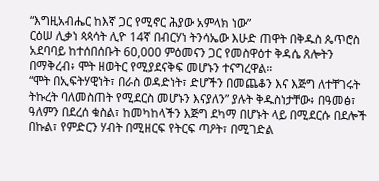“እግዚአብሔር ከእኛ ጋር የሚኖር ሕያው አምላክ ነው”
ርዕሠ ሊቃነ ጳጳሳት ሊዮ 14ኛ በብርሃነ ትንሳኤው እሁድ ጠዋት በቅዱስ ጴጥሮስ አደባባይ ከተሰበሰቡት 60,000 ምዕመናን ጋር የመስዋዕተ ቅዳሴ ጸሎትን በማቅረብ፥ ሞት ዘወትር የሚያደናቅፍ መሆኑን ተናግረዋል።
“ሞት በኢፍትሃዊነት፣ በራስ ወዳድነት፣ ድሆችን በመጨቆን እና እጅግ ለተቸገሩት ትኩረት ባለመስጠት የሚደርስ መሆኑን እናያለን” ያሉት ቅዱስነታቸው፥ በዓመፅ፣ ዓለምን በደረሰ ቁስል፣ ከመካከላችን እጅግ ደካማ በሆኑት ላይ በሚደርሱ በደሎች በኩል፣ የምድርን ሃብት በሚዘርፍ የትርፍ ጣዖት፣ በሚገድል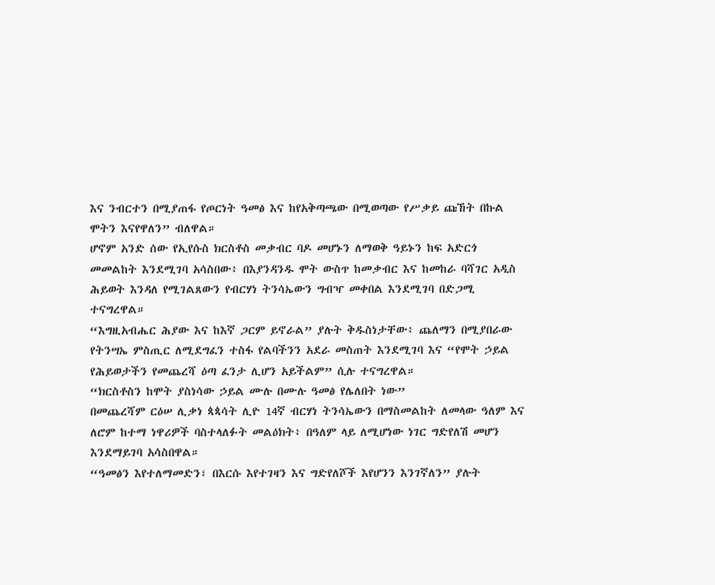እና ንብርተን በሚያጠፋ የጦርነት ዓመፅ እና ከየአቅጣጫው በሚወጣው የሥቃይ ጩኸት በኩል ሞትን እናየዋለን” ብለዋል።
ሆኖም አንድ ሰው የኢየሱስ ክርስቶስ መቃብር ባዶ መሆኑን ለማወቅ ዓይኑን ከፍ አድርጎ መመልከት እንደሚገባ አሳስበው፥ በእያንዳንዱ ሞት ውስጥ ከመቃብር እና ከመከራ ባሻገር አዲስ ሕይወት እንዳለ የሚገልጸውን የብርሃነ ትንሳኤውን ግብዣ መቀበል እንደሚገባ በድጋሚ ተናግረዋል።
“እግዚአብሔር ሕያው እና ከእኛ ጋርም ይኖራል” ያሉት ቅዱስነታቸው፥ ጨለማን በሚያበራው የትንሣኤ ምስጢር ለሚደግፈን ተስፋ የልባችንን አደራ መስጠት እንደሚገባ እና “የሞት ኃይል የሕይወታችን የመጨረሻ ዕጣ ፈንታ ሊሆን አይችልም” ሲሉ ተናግረዋል።
“ክርስቶስን ከሞት ያስነሳው ኃይል ሙሉ በሙሉ ዓመፅ የሌለበት ነው”
በመጨረሻም ርዕሠ ሊቃነ ጳጳሳት ሊዮ 14ኛ ብርሃነ ትንሳኤውን በማስመልከት ለመላው ዓለም እና ለሮም ከተማ ነዋሪዎች ባስተላለፉት መልዕክት፥ በዓለም ላይ ለሚሆነው ነገር ግድየለሽ መሆን እንደማይገባ አሳስበዋል።
“ዓመፅን እየተለማመድን፣ በእርሱ እየተገዛን እና ግድየለሾች እየሆንን እንገኛለን” ያሉት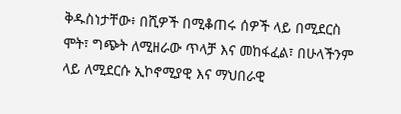ቅዱስነታቸው፥ በሺዎች በሚቆጠሩ ሰዎች ላይ በሚደርስ ሞት፣ ግጭት ለሚዘራው ጥላቻ እና መከፋፈል፣ በሁላችንም ላይ ለሚደርሱ ኢኮኖሚያዊ እና ማህበራዊ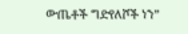ውጤቶች ግድየለሾች ነን”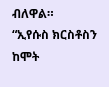ብለዋል።
“ኢየሱስ ክርስቶስን ከሞት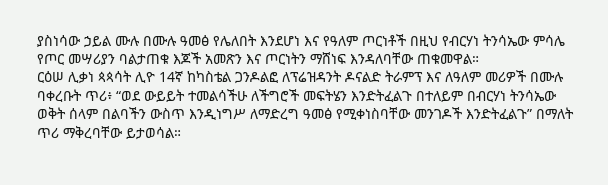ያስነሳው ኃይል ሙሉ በሙሉ ዓመፅ የሌለበት እንደሆነ እና የዓለም ጦርነቶች በዚህ የብርሃነ ትንሳኤው ምሳሌ የጦር መሣሪያን ባልታጠቁ እጆች አመጽን እና ጦርነትን ማሸነፍ እንዳለባቸው ጠቁመዋል።
ርዕሠ ሊቃነ ጳጳሳት ሊዮ 14ኛ ከካስቴል ጋንዶልፎ ለፕሬዝዳንት ዶናልድ ትራምፕ እና ለዓለም መሪዎች በሙሉ ባቀረቡት ጥሪ፥ “ወደ ውይይት ተመልሳችሁ ለችግሮች መፍትሄን እንድትፈልጉ በተለይም በብርሃነ ትንሳኤው ወቅት ሰላም በልባችን ውስጥ እንዲነግሥ ለማድረግ ዓመፅ የሚቀነስባቸው መንገዶች እንድትፈልጉ” በማለት ጥሪ ማቅረባቸው ይታወሳል።